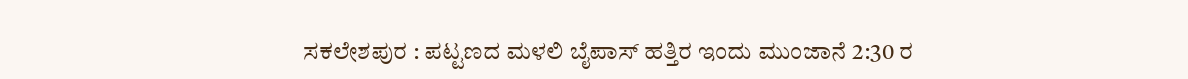ಸಕಲೇಶಪುರ : ಪಟ್ಟಣದ ಮಳಲಿ ಬೈಪಾಸ್ ಹತ್ತಿರ ಇಂದು ಮುಂಜಾನೆ 2:30 ರ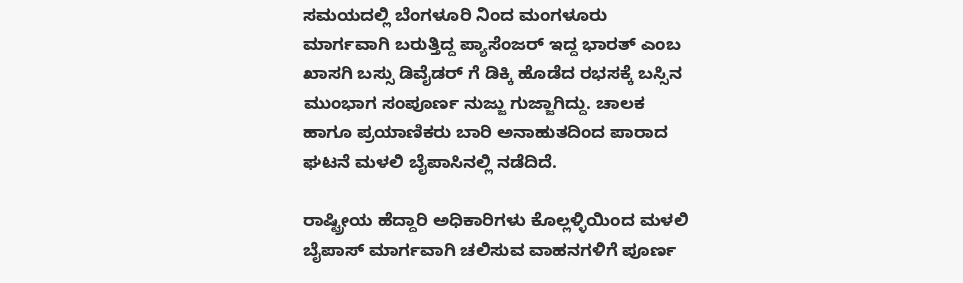ಸಮಯದಲ್ಲಿ ಬೆಂಗಳೂರಿ ನಿಂದ ಮಂಗಳೂರು ಮಾರ್ಗವಾಗಿ ಬರುತ್ತಿದ್ದ ಪ್ಯಾಸೆಂಜರ್ ಇದ್ದ ಭಾರತ್ ಎಂಬ ಖಾಸಗಿ ಬಸ್ಸು ಡಿವೈಡರ್ ಗೆ ಡಿಕ್ಕಿ ಹೊಡೆದ ರಭಸಕ್ಕೆ ಬಸ್ಸಿನ ಮುಂಭಾಗ ಸಂಪೂರ್ಣ ನುಜ್ಜು ಗುಜ್ಜಾಗಿದ್ದು. ಚಾಲಕ ಹಾಗೂ ಪ್ರಯಾಣಿಕರು ಬಾರಿ ಅನಾಹುತದಿಂದ ಪಾರಾದ ಘಟನೆ ಮಳಲಿ ಬೈಪಾಸಿನಲ್ಲಿ ನಡೆದಿದೆ.

ರಾಷ್ಟ್ರೀಯ ಹೆದ್ದಾರಿ ಅಧಿಕಾರಿಗಳು ಕೊಲ್ಲಳ್ಳಿಯಿಂದ ಮಳಲಿ ಬೈಪಾಸ್ ಮಾರ್ಗವಾಗಿ ಚಲಿಸುವ ವಾಹನಗಳಿಗೆ ಪೂರ್ಣ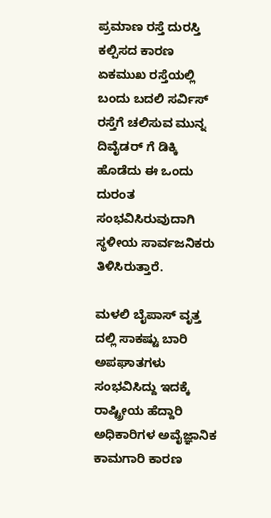ಪ್ರಮಾಣ ರಸ್ತೆ ದುರಸ್ತಿ ಕಲ್ಪಿಸದ ಕಾರಣ ಏಕಮುಖ ರಸ್ತೆಯಲ್ಲಿ ಬಂದು ಬದಲಿ ಸರ್ವಿಸ್ ರಸ್ತೆಗೆ ಚಲಿಸುವ ಮುನ್ನ ದಿವೈಡರ್ ಗೆ ಡಿಕ್ಕಿ ಹೊಡೆದು ಈ ಒಂದು ದುರಂತ ಸಂಭವಿಸಿರುವುದಾಗಿ ಸ್ಥಳೀಯ ಸಾರ್ವಜನಿಕರು ತಿಳಿಸಿರುತ್ತಾರೆ.

ಮಳಲಿ ಬೈಪಾಸ್ ವೃತ್ತ ದಲ್ಲಿ ಸಾಕಷ್ಟು ಬಾರಿ ಅಪಘಾತಗಳು ಸಂಭವಿಸಿದ್ದು ಇದಕ್ಕೆ ರಾಷ್ಟ್ರೀಯ ಹೆದ್ದಾರಿ ಅಧಿಕಾರಿಗಳ ಅವೈಜ್ಞಾನಿಕ ಕಾಮಗಾರಿ ಕಾರಣ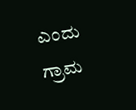ಎಂದು ಗ್ರಾಮ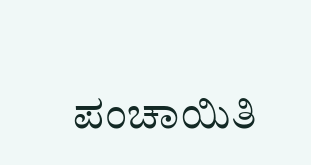ಪಂಚಾಯಿತಿ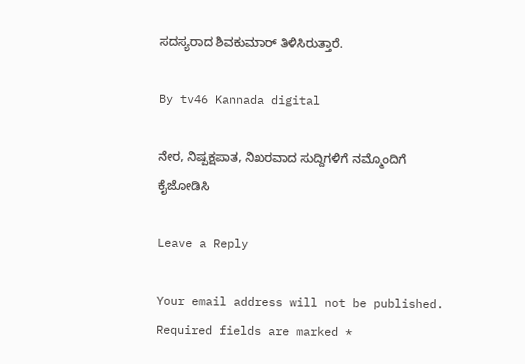ಸದಸ್ಯರಾದ ಶಿವಕುಮಾರ್ ತಿಳಿಸಿರುತ್ತಾರೆ.

By tv46 Kannada digital

ನೇರ, ನಿಷ್ಪಕ್ಷಪಾತ, ನಿಖರವಾದ ಸುದ್ದಿಗಳಿಗೆ ನಮ್ಮೊಂದಿಗೆ ಕೈಜೋಡಿಸಿ

Leave a Reply

Your email address will not be published. Required fields are marked *